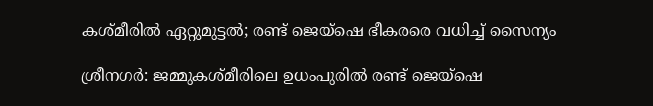കശ്മീരിൽ ഏറ്റുമുട്ടൽ; രണ്ട് ജെയ്‌ഷെ ഭീകരരെ വധിച്ച് സൈന്യം

ശ്രീനഗർ: ജമ്മുകശ്മീരിലെ ഉധംപുരിൽ രണ്ട് ജെയ്‌ഷെ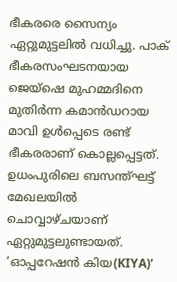ഭീകരരെ സൈന്യം ഏറ്റുമുട്ടലിൽ വധിച്ചു. പാക് ഭീകരസംഘടനയായ ജെയ്‌ഷെ മുഹമ്മദിനെ മുതിർന്ന കമാൻഡറായ മാവി ഉൾപ്പെടെ രണ്ട് ഭീകരരാണ് കൊല്ലപ്പെട്ടത്. ഉധംപുരിലെ ബസന്ത്ഘട്ട് മേഖലയിൽ ചൊവ്വാഴ്ചയാണ് ഏറ്റുമുട്ടലുണ്ടായത്. ‘ഓപ്പറേഷൻ കിയ(KIYA)’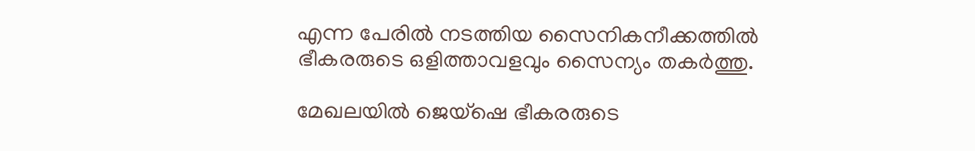എന്ന പേരിൽ നടത്തിയ സൈനികനീക്കത്തിൽ ഭീകരരുടെ ഒളിത്താവളവും സൈന്യം തകർത്തു.

മേഖലയിൽ ജെയ്‌ഷെ ഭീകരരുടെ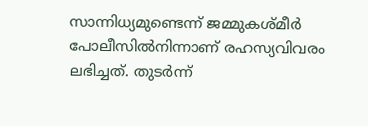സാന്നിധ്യമുണ്ടെന്ന് ജമ്മുകശ്മീർ പോലീസിൽനിന്നാണ് രഹസ്യവിവരം ലഭിച്ചത്. തുടർന്ന്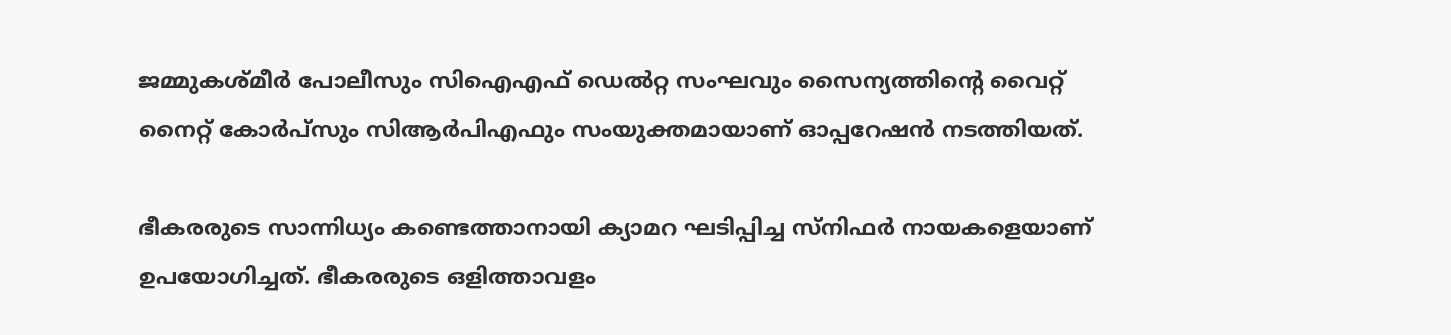ജമ്മുകശ്മീർ പോലീസും സിഐഎഫ് ഡെൽറ്റ സംഘവും സൈന്യത്തിന്റെ വൈറ്റ് നൈറ്റ് കോർപ്‌സും സിആർപിഎഫും സംയുക്തമായാണ് ഓപ്പറേഷൻ നടത്തിയത്.

ഭീകരരുടെ സാന്നിധ്യം കണ്ടെത്താനായി ക്യാമറ ഘടിപ്പിച്ച സ്‌നിഫർ നായകളെയാണ് ഉപയോഗിച്ചത്. ഭീകരരുടെ ഒളിത്താവളം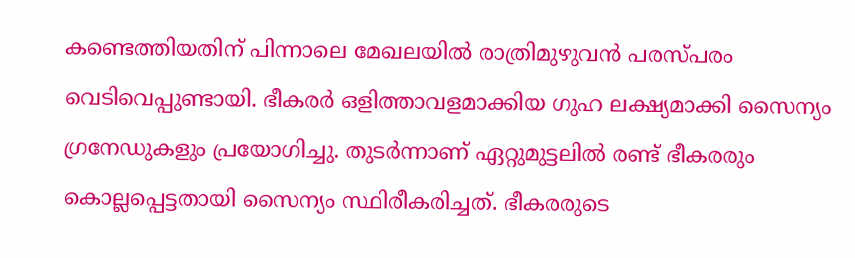കണ്ടെത്തിയതിന് പിന്നാലെ മേഖലയിൽ രാത്രിമുഴുവൻ പരസ്പരം വെടിവെപ്പുണ്ടായി. ഭീകരർ ഒളിത്താവളമാക്കിയ ഗുഹ ലക്ഷ്യമാക്കി സൈന്യം ഗ്രനേഡുകളും പ്രയോഗിച്ചു. തുടർന്നാണ് ഏറ്റുമുട്ടലിൽ രണ്ട് ഭീകരരും കൊല്ലപ്പെട്ടതായി സൈന്യം സ്ഥിരീകരിച്ചത്. ഭീകരരുടെ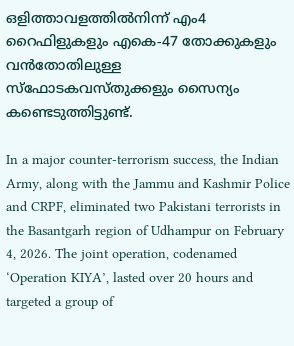ഒളിത്താവളത്തിൽനിന്ന് എം4 റൈഫിളുകളും എകെ-47 തോക്കുകളും വൻതോതിലുള്ള സ്‌ഫോടകവസ്തുക്കളും സൈന്യം കണ്ടെടുത്തിട്ടുണ്ട്.

In a major counter-terrorism success, the Indian Army, along with the Jammu and Kashmir Police and CRPF, eliminated two Pakistani terrorists in the Basantgarh region of Udhampur on February 4, 2026. The joint operation, codenamed ‘Operation KIYA’, lasted over 20 hours and targeted a group of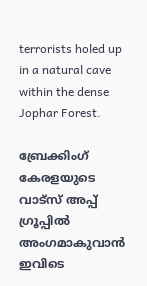terrorists holed up in a natural cave within the dense Jophar Forest.

ബ്രേക്കിംഗ് കേരളയുടെ വാട്സ് അപ്പ് ഗ്രൂപ്പിൽ അംഗമാകുവാൻ ഇവിടെ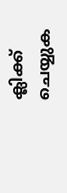ക്ലിക്ക് ചെയ്യുക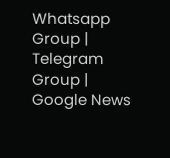Whatsapp Group | Telegram Group | Google News